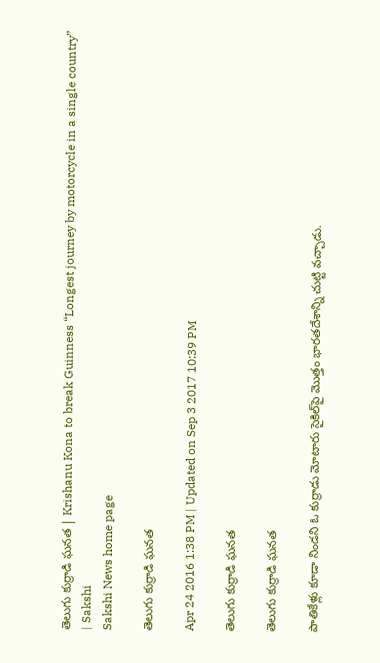తెలుగు కుర్రాడి ఘనత | Krishanu Kona to break Guinness “Longest journey by motorcycle in a single country” | Sakshi
Sakshi News home page

తెలుగు కుర్రాడి ఘనత

Apr 24 2016 1:38 PM | Updated on Sep 3 2017 10:39 PM

తెలుగు కుర్రాడి ఘనత

తెలుగు కుర్రాడి ఘనత

పాతికేళ్లు కూడా నిండని ఓ కుర్రాడు మోటారు సైకిల్‌పై మొత్తం భారతదేశాన్ని చుట్టి వచ్చాడు.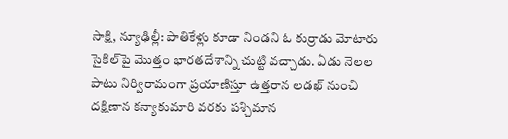సాక్షి, న్యూఢిల్లీ: పాతికేళ్లు కూడా నిండని ఓ కుర్రాడు మోటారు సైకిల్‌పై మొత్తం భారతదేశాన్ని చుట్టి వచ్చాడు. ఏడు నెలల పాటు నిర్విరామంగా ప్రయాణిస్తూ ఉత్తరాన లడఖ్ నుంచి దక్షిణాన కన్యాకుమారి వరకు పశ్చిమాన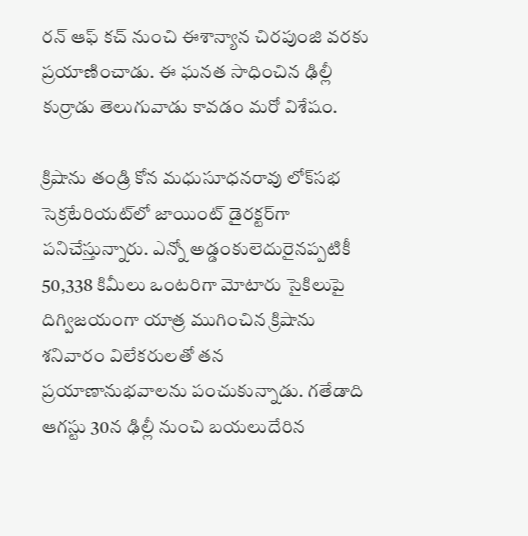రన్ ఆఫ్ కచ్ నుంచి ఈశాన్యాన చిరపుంజి వరకు ప్రయాణించాడు. ఈ ఘనత సాధించిన ఢిల్లీ కుర్రాడు తెలుగువాడు కావడం మరో విశేషం.

క్రిషాను తండ్రి కోన మధుసూధనరావు లోక్‌సభ సెక్రటేరియట్‌లో జాయింట్ డైరక్టర్‌గా పనిచేస్తున్నారు. ఎన్నో అడ్డంకులెదురైనప్పటికీ 50,338 కిమీలు ఒంటరిగా మోటారు సైకిలుపై దిగ్విజయంగా యాత్ర ముగించిన క్రిషాను శనివారం విలేకరులతో తన ప్రయాణానుభవాలను పంచుకున్నాడు. గతేడాది ఆగస్టు 30న ఢిల్లీ నుంచి బయలుదేరిన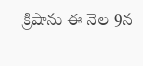క్రిషాను ఈ నెల 9న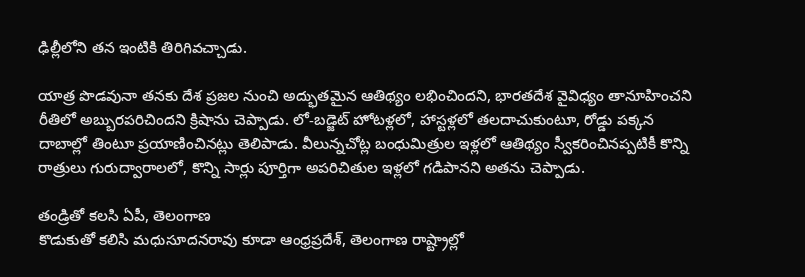ఢిల్లీలోని తన ఇంటికి తిరిగివచ్చాడు.

యాత్ర పొడవునా తనకు దేశ ప్రజల నుంచి అద్భుతమైన ఆతిథ్యం లభించిందని, భారతదేశ వైవిధ్యం తానూహించని రీతిలో అబ్బురపరిచిందని క్రిషాను చెప్పాడు. లో-బడ్జెట్ హోటళ్లలో, హాస్టళ్లలో తలదాచుకుంటూ, రోడ్డు పక్కన దాబాల్లో తింటూ ప్రయాణించినట్లు తెలిపాడు. వీలున్నచోట్ల బంధుమిత్రుల ఇళ్లలో ఆతిథ్యం స్వీకరించినప్పటికీ కొన్ని రాత్రులు గురుద్వారాలలో, కొన్ని సార్లు పూర్తిగా అపరిచితుల ఇళ్లలో గడిపానని అతను చెప్పాడు.

తండ్రితో కలసి ఏపీ, తెలంగాణ
కొడుకుతో కలిసి మధుసూదనరావు కూడా ఆంధ్రప్రదేశ్, తెలంగాణ రాష్ట్రాల్లో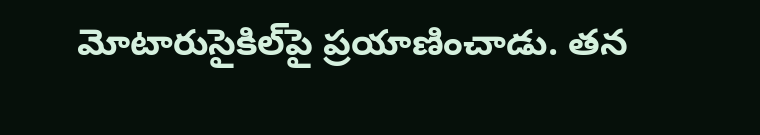మోటారుసైకిల్‌పై ప్రయాణించాడు. తన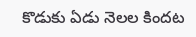కొడుకు ఏడు నెలల కిందట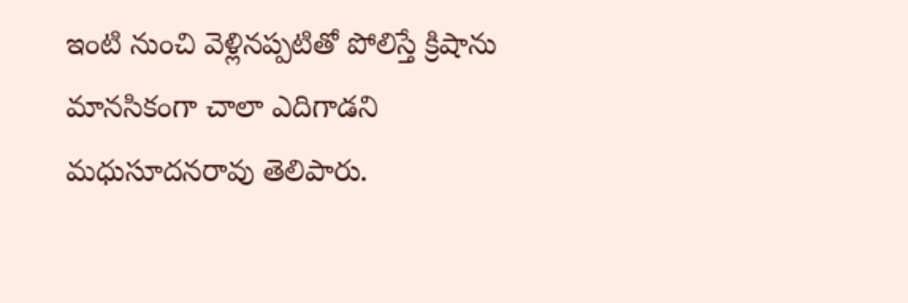ఇంటి నుంచి వెళ్లినప్పటితో పోలిస్తే క్రిషాను మానసికంగా చాలా ఎదిగాడని మధుసూదనరావు తెలిపారు.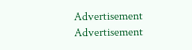Advertisement
Advertisement